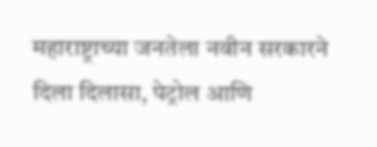महाराष्ट्राच्या जनतेला नवीन सरकारने दिला दिलासा, पेट्रोल आणि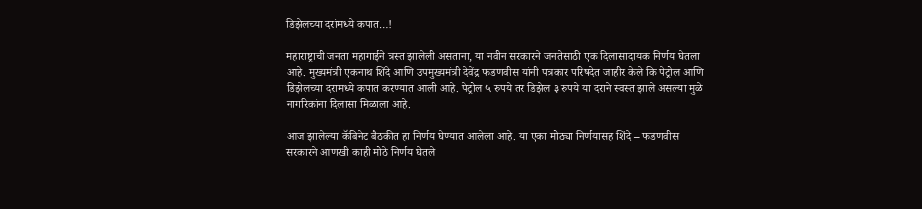डिझेलच्या दरांमध्ये कपात…!

महाराष्ट्राची जनता महागाईने त्रस्त झालेली असताना, या नवीन सरकारने जनतेसाठी एक दिलासादायक निर्णय घेतला आहे. मुख्यमंत्री एकनाथ शिंदे आणि उपमुख्यमंत्री देवेंद्र फडणवीस यांनी पत्रकार परिषदेत जाहीर केले कि पेट्रोल आणि डिझेलच्या दरामध्ये कपात करण्यात आली आहे. पेट्रोल ५ रुपये तर डिझेल ३ रुपये या दराने स्वस्त झाले असल्या मुळे नागरिकांना दिलासा मिळाला आहे.

आज झालेल्या कॅबिनेट बैठकीत हा निर्णय घेण्यात आलेला आहे. या एका मोठ्या निर्णयासह शिंदे – फडणवीस सरकारने आणखी काही मोठे निर्णय घेतले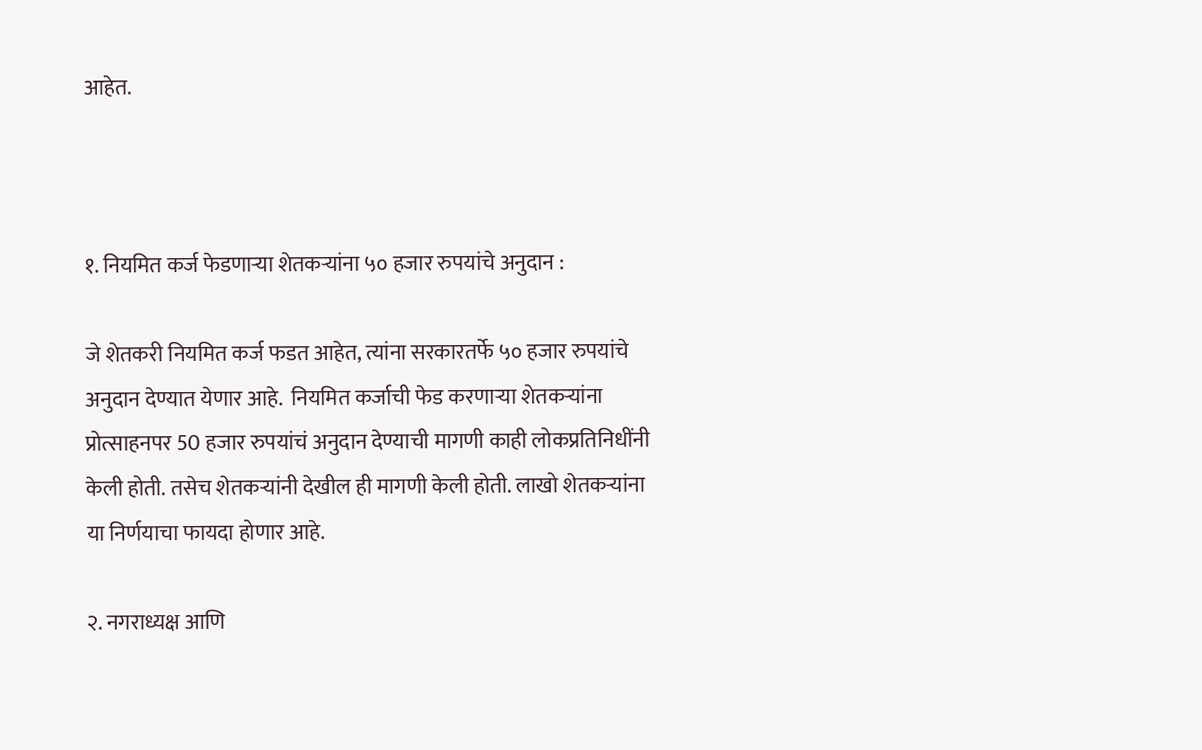आहेत.



१. नियमित कर्ज फेडणाऱ्या शेतकऱ्यांना ५० हजार रुपयांचे अनुदान :

जे शेतकरी नियमित कर्ज फडत आहेत, त्यांना सरकारतर्फे ५० हजार रुपयांचे अनुदान देण्यात येणार आहे.  नियमित कर्जाची फेड करणाऱ्या शेतकऱ्यांना प्रोत्साहनपर 50 हजार रुपयांचं अनुदान देण्याची मागणी काही लोकप्रतिनिधींनी केली होती. तसेच शेतकऱ्यांनी देखील ही मागणी केली होती. लाखो शेतकऱ्यांना या निर्णयाचा फायदा होणार आहे.

२. नगराध्यक्ष आणि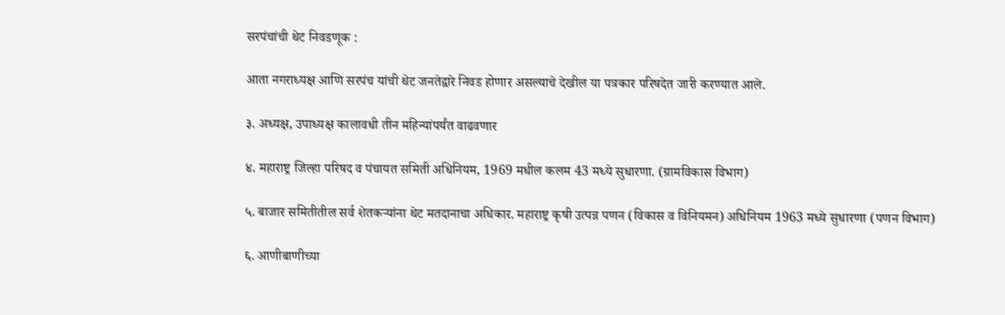सरपंचांची थेट निवडणूक :

आता नगराध्यक्ष आणि सरपंच यांची थेट जनतेद्वारे निवड होणार असल्याचे देखील या पत्रकार परिषदेत जारी करण्यात आले.

३. अध्यक्ष, उपाध्यक्ष कालावधी तीन महिन्यांपर्यंत वाढवणार

४. महाराष्ट्र जिल्हा परिषद व पंचायत समिती अधिनियम, 1969 मधील कलम 43 मध्ये सुधारणा. (ग्रामविकास विभाग)

५. बाजार समितीतील सर्व शेतकऱ्यांना थेट मतदानाचा अधिकार. महाराष्ट्र कृषी उत्पन्न पणन (विकास व विनियमन) अधिनियम 1963 मध्ये सुधारणा (पणन विभाग)

६. आणीबाणीच्या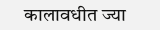कालावधीत ज्या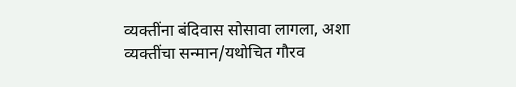व्यक्तींना बंदिवास सोसावा लागला, अशा व्यक्तींचा सन्मान/यथोचित गौरव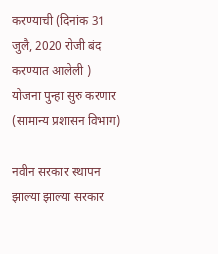करण्याची (दिनांक 31 जुलै, 2020 रोजी बंद करण्यात आलेली ) योजना पुन्हा सुरु करणार (सामान्य प्रशासन विभाग)

नवीन सरकार स्थापन झाल्या झाल्या सरकार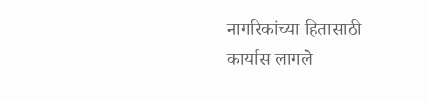नागरिकांच्या हितासाठी कार्यास लागले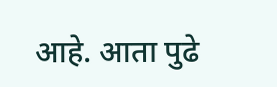आहे. आता पुढे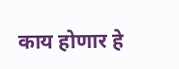काय होणार हे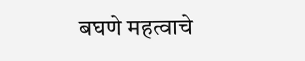बघणे महत्वाचे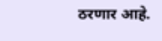ठरणार आहे.